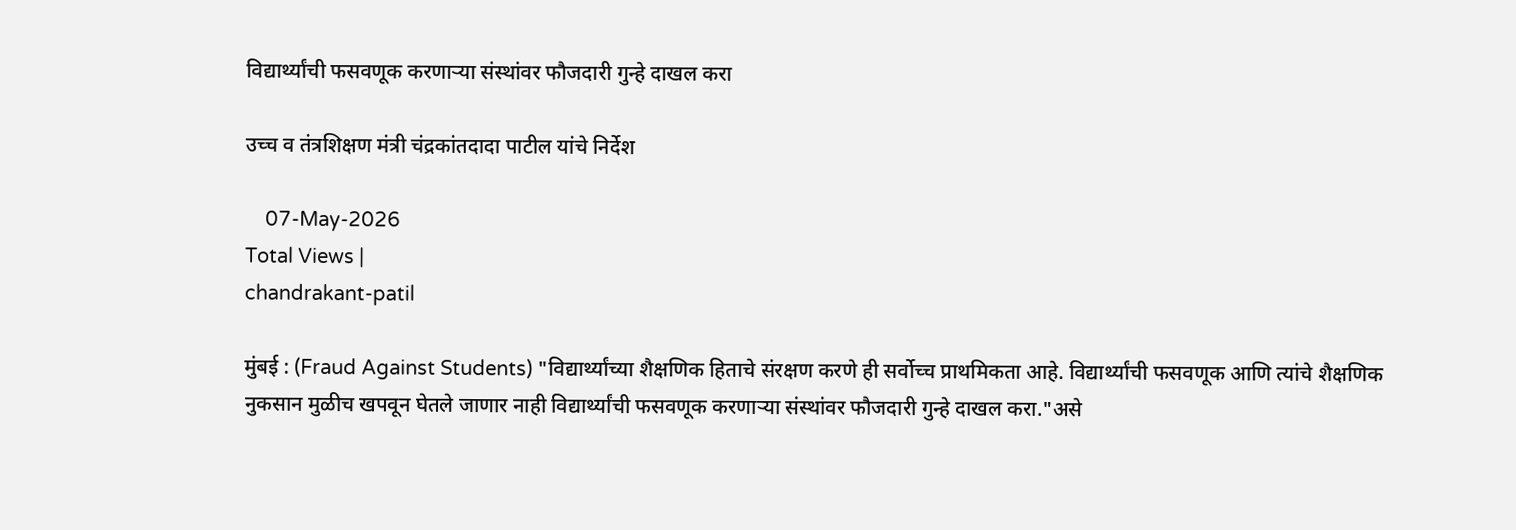विद्यार्थ्यांची फसवणूक करणाऱ्या संस्थांवर फौजदारी गुन्हे दाखल करा

उच्च व तंत्रशिक्षण मंत्री चंद्रकांतदादा पाटील यांचे निर्देश

    07-May-2026
Total Views |
chandrakant-patil

मुंबई : (Fraud Against Students) "विद्यार्थ्यांच्या शैक्षणिक हिताचे संरक्षण करणे ही सर्वोच्च प्राथमिकता आहे. विद्यार्थ्यांची फसवणूक आणि त्यांचे शैक्षणिक नुकसान मुळीच खपवून घेतले जाणार नाही विद्यार्थ्यांची फसवणूक करणाऱ्या संस्थांवर फौजदारी गुन्हे दाखल करा."असे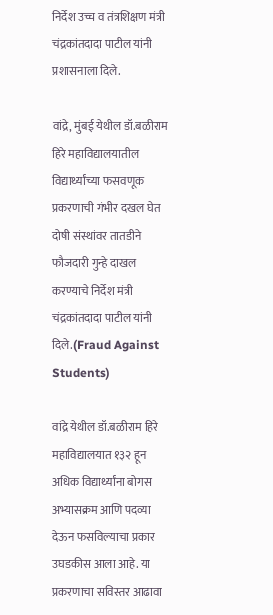निर्देश उच्च व तंत्रशिक्षण मंत्री चंद्रकांतदादा पाटील यांनी प्रशासनाला दिले.

वांद्रे, मुंबई येथील डॉ.बळीराम हिरे महाविद्यालयातील विद्यार्थ्यांच्या फसवणूक प्रकरणाची गंभीर दखल घेत दोषी संस्थांवर तातडीने फौजदारी गुन्हे दाखल करण्याचे निर्देश मंत्री चंद्रकांतदादा पाटील यांनी दिले.(Fraud Against Students)

वांद्रे येथील डॉ.बळीराम हिरे महाविद्यालयात १३२ हून अधिक विद्यार्थ्यांना बोगस अभ्यासक्रम आणि पदव्या देऊन फसविल्याचा प्रकार उघडकीस आला आहे. या प्रकरणाचा सविस्तर आढावा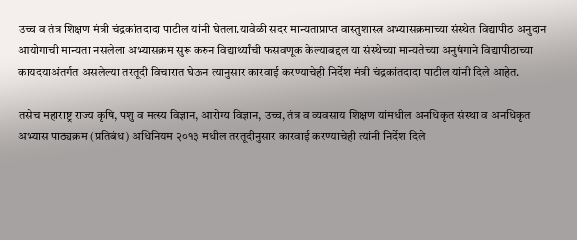उच्च व तंत्र शिक्षण मंत्री चंद्रकांतदादा पाटील यांनी घेतला.यावेळी सदर मान्यताप्राप्त वास्तुशास्त्र अभ्यासक्रमाच्या संस्थेत विद्यापीठ अनुदान आयोगाची मान्यता नसलेला अभ्यासक्रम सुरू करुन विद्यार्थ्यांची फसवणूक केल्याबद्दल या संस्थेच्या मान्यतेच्या अनुषंगाने विद्यापीठाच्या कायदयाअंतर्गत असलेल्या तरतूदी विचारात घेऊन त्यानुसार कारवाई करण्याचेही निर्देश मंत्री चंद्रकांतदादा पाटील यांनी दिले आहेत.

तसेच महाराष्ट्र राज्य कृषि, पशु व मत्स्य विज्ञान, आरोग्य विज्ञान, उच्च, तंत्र व व्यवसाय शिक्षण यांमधील अनधिकृत संस्था व अनधिकृत अभ्यास पाठ्यक्रम (प्रतिबंध) अधिनियम २०१३ मधील तरतूदीनुसार कारवाई करण्याचेही त्यांनी निर्देश दिले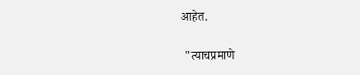आहेत.

 "त्याचप्रमाणे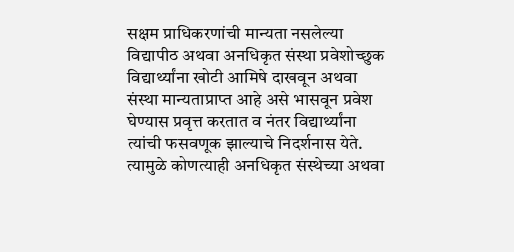सक्षम प्राधिकरणांची मान्यता नसलेल्या विद्यापीठ अथवा अनधिकृत संस्था प्रवेशोच्छुक विद्यार्थ्यांना खोटी आमिषे दाखवून अथवा संस्था मान्यताप्राप्त आहे असे भासवून प्रवेश घेण्यास प्रवृत्त करतात व नंतर विद्यार्थ्यांना त्यांची फसवणूक झाल्याचे निदर्शनास येते. त्यामुळे कोणत्याही अनधिकृत संस्थेच्या अथवा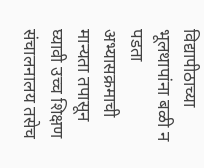विद्यापीठाच्या भूलथापांना बळी न पडता अभ्यासक्रमाची मान्यता तपासून घ्यावी उच्च शिक्षण संचालनालय तसेच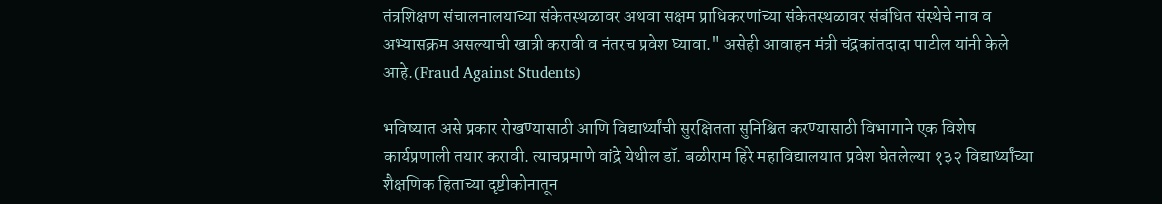तंत्रशिक्षण संचालनालयाच्या संकेतस्थळावर अथवा सक्षम प्राधिकरणांच्या संकेतस्थळावर संबंधित संस्थेचे नाव व अभ्यासक्रम असल्याची खात्री करावी व नंतरच प्रवेश घ्यावा." असेही आवाहन मंत्री चंद्रकांतदादा पाटील यांनी केले आहे.(Fraud Against Students)

भविष्यात असे प्रकार रोखण्यासाठी आणि विद्यार्थ्यांची सुरक्षितता सुनिश्चित करण्यासाठी विभागाने एक विशेष कार्यप्रणाली तयार करावी. त्याचप्रमाणे वांद्रे येथील डॉ. बळीराम हिरे महाविद्यालयात प्रवेश घेतलेल्या १३२ विद्यार्थ्यांच्या शैक्षणिक हिताच्या दृष्टीकोनातून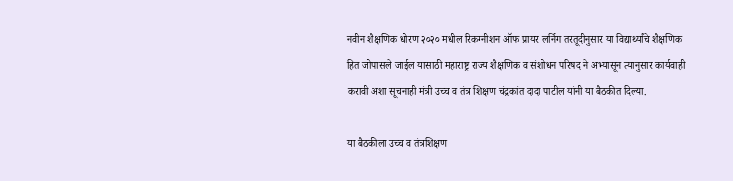नवीन शैक्षणिक धोरण २०२० मधील रिकग्नीशन ऑफ प्रायर लर्निग तरतूदीनुसार या विद्यार्थ्यांचे शैक्षणिक हित जोपासले जाईल यासाठी महाराष्ट्र राज्य शैक्षणिक व संशोधन परिषद ने अभ्यासून त्यानुसार कार्यवाही करावी अशा सूचनाही मंत्री उच्च व तंत्र शिक्षण चंद्रकांत दादा पाटील यांनी या बैठकीत दिल्या.

या बैठकीला उच्च व तंत्रशिक्षण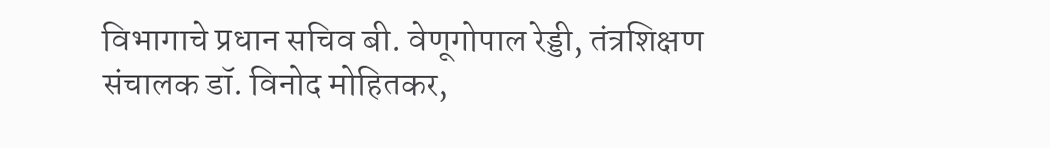विभागाचे प्रधान सचिव बी. वेणूगोपाल रेड्डी, तंत्रशिक्षण संचालक डॉ. विनोद मोहितकर,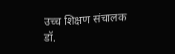उच्च शिक्षण संचालक डॉ.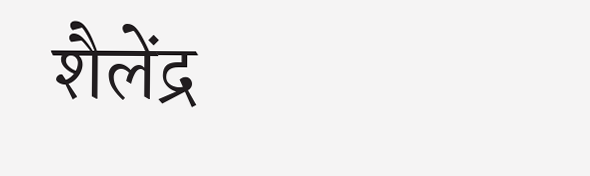शैलेंद्र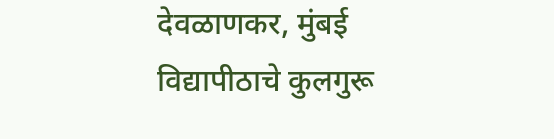देवळाणकर, मुंबई विद्यापीठाचे कुलगुरू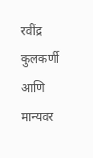रवींद्र कुलकर्णी आणि मान्यवर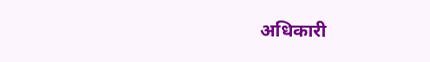अधिकारी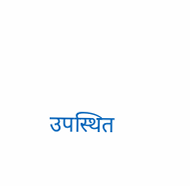उपस्थित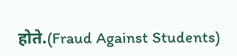होते.(Fraud Against Students)